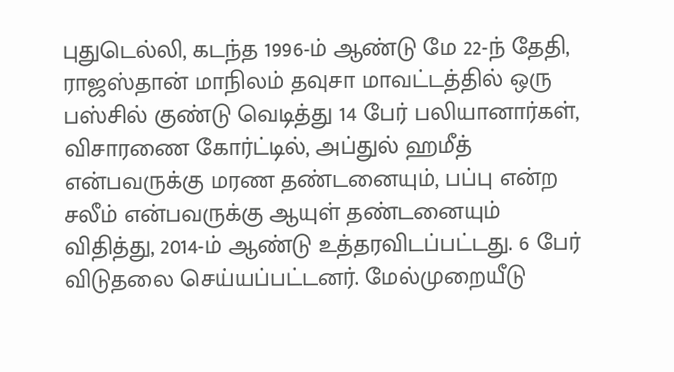புதுடெல்லி, கடந்த 1996-ம் ஆண்டு மே 22-ந் தேதி, ராஜஸ்தான் மாநிலம் தவுசா மாவட்டத்தில் ஒரு பஸ்சில் குண்டு வெடித்து 14 பேர் பலியானார்கள், விசாரணை கோர்ட்டில், அப்துல் ஹமீத் என்பவருக்கு மரண தண்டனையும், பப்பு என்ற சலீம் என்பவருக்கு ஆயுள் தண்டனையும் விதித்து, 2014-ம் ஆண்டு உத்தரவிடப்பட்டது. 6 பேர் விடுதலை செய்யப்பட்டனர். மேல்முறையீடு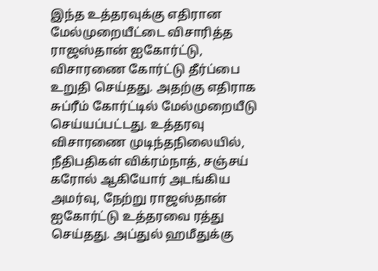இந்த உத்தரவுக்கு எதிரான மேல்முறையீட்டை விசாரித்த ராஜஸ்தான் ஐகோர்ட்டு, விசாரணை கோர்ட்டு தீர்ப்பை உறுதி செய்தது. அதற்கு எதிராக சுப்ரீம் கோர்ட்டில் மேல்முறையீடு செய்யப்பட்டது. உத்தரவு விசாரணை முடிந்தநிலையில், நீதிபதிகள் விக்ரம்நாத், சஞ்சய் கரோல் ஆகியோர் அடங்கிய அமர்வு, நேற்று ராஜஸ்தான் ஐகோர்ட்டு உத்தரவை ரத்து செய்தது. அப்துல் ஹமீதுக்கு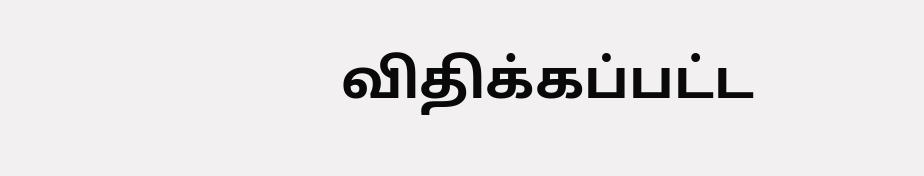விதிக்கப்பட்ட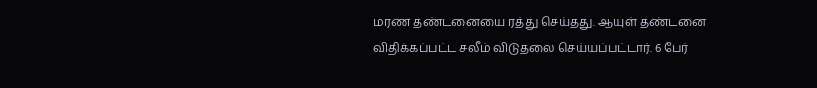மரண தண்டனையை ரத்து செய்தது. ஆயுள் தண்டனை விதிக்கப்பட்ட சலீம் விடுதலை செய்யப்பட்டார். 6 பேர்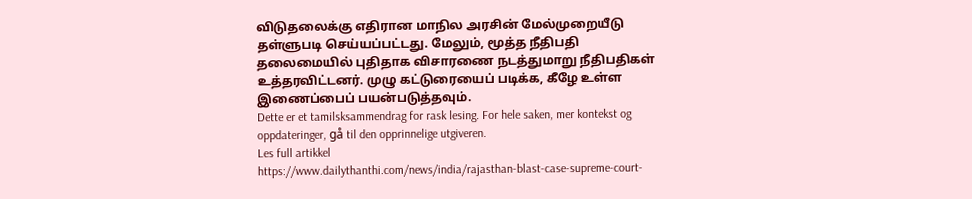விடுதலைக்கு எதிரான மாநில அரசின் மேல்முறையீடு தள்ளுபடி செய்யப்பட்டது. மேலும், மூத்த நீதிபதி தலைமையில் புதிதாக விசாரணை நடத்துமாறு நீதிபதிகள் உத்தரவிட்டனர். முழு கட்டுரையைப் படிக்க, கீழே உள்ள இணைப்பைப் பயன்படுத்தவும்.
Dette er et tamilsksammendrag for rask lesing. For hele saken, mer kontekst og oppdateringer, gå til den opprinnelige utgiveren.
Les full artikkel
https://www.dailythanthi.com/news/india/rajasthan-blast-case-supreme-court-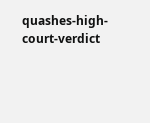quashes-high-court-verdict